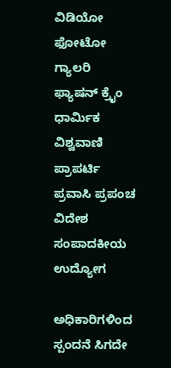ವಿಡಿಯೋ ಫೋಟೋ ಗ್ಯಾಲರಿ ಫ್ಯಾಷನ್ ಕ್ರೈಂ ಧಾರ್ಮಿಕ ವಿಶ್ವವಾಣಿ ಪ್ರಾಪರ್ಟಿ ಪ್ರವಾಸಿ ಪ್ರಪಂಚ ವಿದೇಶ ಸಂಪಾದಕೀಯ ಉದ್ಯೋಗ

ಅಧಿಕಾರಿಗಳಿಂದ ಸ್ಪಂದನೆ ಸಿಗದೇ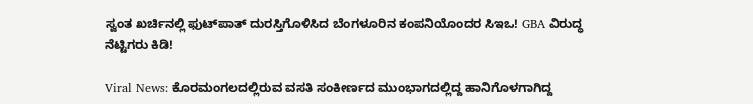ಸ್ವಂತ ಖರ್ಚಿನಲ್ಲಿ ಫುಟ್‌ಪಾತ್ ದುರಸ್ತಿಗೊಳಿಸಿದ ಬೆಂಗಳೂರಿನ ಕಂಪನಿಯೊಂದರ ಸಿಇಒ! GBA ವಿರುದ್ಧ ನೆಟ್ಟಿಗರು ಕಿಡಿ!

Viral News: ಕೊರಮಂಗಲದಲ್ಲಿರುವ ವಸತಿ ಸಂಕೀರ್ಣದ ಮುಂಭಾಗದಲ್ಲಿದ್ದ ಹಾನಿಗೊಳಗಾಗಿದ್ದ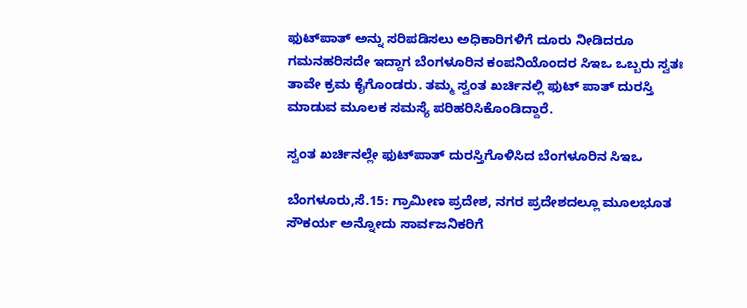ಫುಟ್‌ಪಾತ್‌ ಅನ್ನು ಸರಿಪಡಿಸಲು ಅಧಿಕಾರಿಗಳಿಗೆ ದೂರು ನೀಡಿದರೂ ಗಮನಹರಿಸದೇ ಇದ್ದಾಗ ಬೆಂಗಳೂರಿನ ಕಂಪನಿಯೊಂದರ ಸಿಇಒ ಒಬ್ಬರು ಸ್ವತಃ ತಾವೇ ಕ್ರಮ ಕೈಗೊಂಡರು. ತಮ್ಮ ಸ್ವಂತ ಖರ್ಚಿನಲ್ಲಿ ಫುಟ್ ಪಾತ್ ದುರಸ್ತಿ ಮಾಡುವ ಮೂಲಕ ಸಮಸ್ಯೆ ಪರಿಹರಿಸಿಕೊಂಡಿದ್ದಾರೆ.

ಸ್ವಂತ ಖರ್ಚಿನಲ್ಲೇ ಫುಟ್‌ಪಾತ್ ದುರಸ್ತಿಗೊಳಿಸಿದ ಬೆಂಗಳೂರಿನ ಸಿಇಒ

ಬೆಂಗಳೂರು,ಸೆ.15: ಗ್ರಾಮೀಣ ಪ್ರದೇಶ, ನಗರ ಪ್ರದೇಶದಲ್ಲೂ ಮೂಲಭೂತ ಸೌಕರ್ಯ ಅನ್ನೋದು ಸಾರ್ವಜನಿಕರಿಗೆ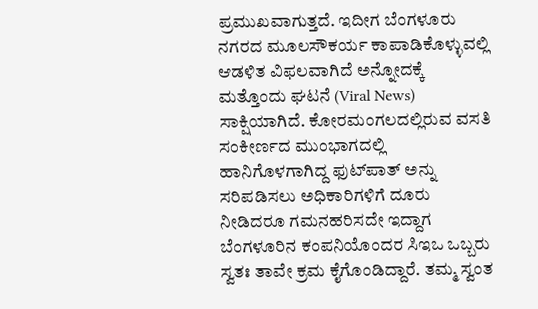ಪ್ರಮುಖವಾಗುತ್ತದೆ. ಇದೀಗ ಬೆಂಗಳೂರು ನಗರದ ಮೂಲಸೌಕರ್ಯ ಕಾಪಾಡಿಕೊಳ್ಳುವಲ್ಲಿ ಆಡಳಿತ ವಿಫಲವಾಗಿದೆ ಅನ್ನೋದಕ್ಕೆ ಮತ್ತೊಂದು ಘಟನೆ (Viral News) ಸಾಕ್ಷಿಯಾಗಿದೆ. ಕೋರಮಂಗಲದಲ್ಲಿರುವ ವಸತಿ ಸಂಕೀರ್ಣದ ಮುಂಭಾಗದಲ್ಲಿ ಹಾನಿಗೊಳಗಾಗಿದ್ದ ಫುಟ್‌ಪಾತ್‌ ಅನ್ನು ಸರಿಪಡಿಸಲು ಅಧಿಕಾರಿಗಳಿಗೆ ದೂರು ನೀಡಿದರೂ ಗಮನಹರಿಸದೇ ಇದ್ದಾಗ ಬೆಂಗಳೂರಿನ ಕಂಪನಿಯೊಂದರ ಸಿಇಒ ಒಬ್ಬರು ಸ್ವತಃ ತಾವೇ ಕ್ರಮ ಕೈಗೊಂಡಿದ್ದಾರೆ. ತಮ್ಮ ಸ್ವಂತ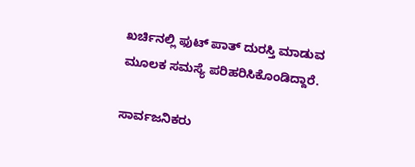ಖರ್ಚಿನಲ್ಲಿ ಫುಟ್ ಪಾತ್ ದುರಸ್ತಿ ಮಾಡುವ ಮೂಲಕ ಸಮಸ್ಯೆ ಪರಿಹರಿಸಿಕೊಂಡಿದ್ದಾರೆ.

ಸಾರ್ವಜನಿಕರು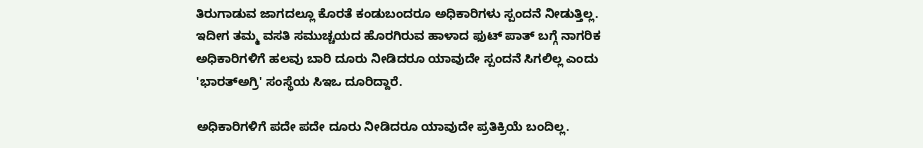ತಿರುಗಾಡುವ ಜಾಗದಲ್ಲೂ ಕೊರತೆ ಕಂಡುಬಂದರೂ ಅಧಿಕಾರಿಗಳು ಸ್ಪಂದನೆ ನೀಡುತ್ತಿಲ್ಲ. ಇದೀಗ ತಮ್ಮ ವಸತಿ ಸಮುಚ್ಚಯದ ಹೊರಗಿರುವ ಹಾಳಾದ ಫುಟ್‌ ಪಾತ್ ಬಗ್ಗೆ ನಾಗರಿಕ ಅಧಿಕಾರಿಗಳಿಗೆ ಹಲವು ಬಾರಿ ದೂರು ನೀಡಿದರೂ ಯಾವುದೇ ಸ್ಪಂದನೆ ಸಿಗಲಿಲ್ಲ ಎಂದು 'ಭಾರತ್‌ಅಗ್ರಿ' ಸಂಸ್ಥೆಯ ಸಿಇಒ ದೂರಿದ್ದಾರೆ.

ಅಧಿಕಾರಿಗಳಿಗೆ ಪದೇ ಪದೇ ದೂರು ನೀಡಿದರೂ ಯಾವುದೇ ಪ್ರತಿಕ್ರಿಯೆ ಬಂದಿಲ್ಲ‌.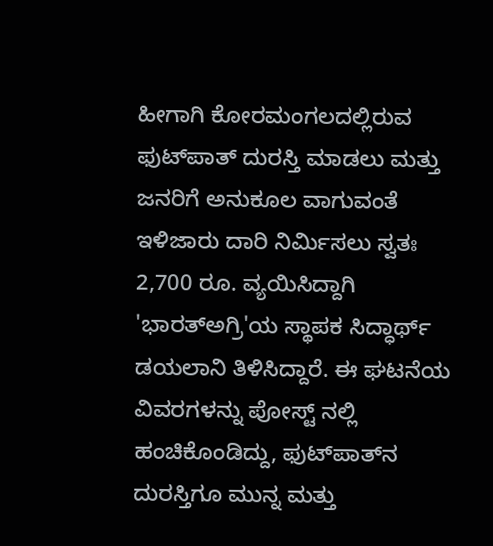ಹೀಗಾಗಿ ಕೋರಮಂಗಲದಲ್ಲಿರುವ ಫುಟ್‌ಪಾತ್ ದುರಸ್ತಿ ಮಾಡಲು ಮತ್ತು ಜನರಿಗೆ ಅನುಕೂಲ ವಾಗುವಂತೆ ಇಳಿಜಾರು ದಾರಿ ನಿರ್ಮಿಸಲು ಸ್ವತಃ 2,700 ರೂ. ವ್ಯಯಿಸಿದ್ದಾಗಿ 'ಭಾರತ್‌ಅಗ್ರಿ'ಯ ಸ್ಥಾಪಕ ಸಿದ್ಧಾರ್ಥ್ ಡಯಲಾನಿ ತಿಳಿಸಿದ್ದಾರೆ. ಈ ಘಟನೆಯ ವಿವರಗಳನ್ನು ಪೋಸ್ಟ್ ನಲ್ಲಿ ಹಂಚಿಕೊಂಡಿದ್ದು, ಫುಟ್‌ಪಾತ್‌ನ ದುರಸ್ತಿಗೂ ಮುನ್ನ ಮತ್ತು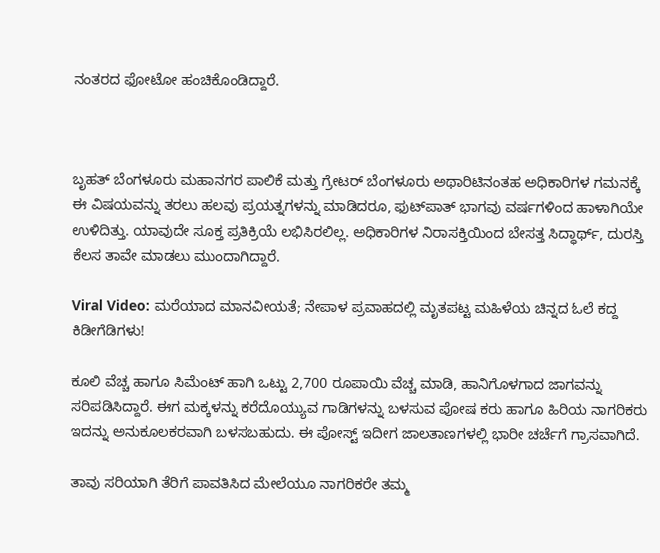ನಂತರದ ಫೋಟೋ ಹಂಚಿಕೊಂಡಿದ್ದಾರೆ.



ಬೃಹತ್ ಬೆಂಗಳೂರು ಮಹಾನಗರ ಪಾಲಿಕೆ ಮತ್ತು ಗ್ರೇಟರ್ ಬೆಂಗಳೂರು ಅಥಾರಿಟಿನಂತಹ ಅಧಿಕಾರಿಗಳ ಗಮನಕ್ಕೆ ಈ ವಿಷಯವನ್ನು ತರಲು ಹಲವು ಪ್ರಯತ್ನಗಳನ್ನು ಮಾಡಿದರೂ, ಫುಟ್‌ಪಾತ್ ಭಾಗವು ವರ್ಷಗಳಿಂದ ಹಾಳಾಗಿಯೇ ಉಳಿದಿತ್ತು. ಯಾವುದೇ ಸೂಕ್ತ ಪ್ರತಿಕ್ರಿಯೆ ಲಭಿಸಿರಲಿಲ್ಲ. ಅಧಿಕಾರಿಗಳ ನಿರಾಸಕ್ತಿಯಿಂದ ಬೇಸತ್ತ ಸಿದ್ಧಾರ್ಥ್, ದುರಸ್ತಿ ಕೆಲಸ ತಾವೇ ಮಾಡಲು ಮುಂದಾಗಿದ್ದಾರೆ‌.

Viral Video: ಮರೆಯಾದ ಮಾನವೀಯತೆ; ನೇಪಾಳ ಪ್ರವಾಹದಲ್ಲಿ ಮೃತಪಟ್ಟ ಮಹಿಳೆಯ ಚಿನ್ನದ ಓಲೆ ಕದ್ದ ಕಿಡೀಗೆಡಿಗಳು!

ಕೂಲಿ ವೆಚ್ಚ ಹಾಗೂ ಸಿಮೆಂಟ್ ಹಾಗಿ ಒಟ್ಟು 2,700 ರೂಪಾಯಿ ವೆಚ್ಚ ಮಾಡಿ, ಹಾನಿಗೊಳಗಾದ ಜಾಗವನ್ನು ಸರಿಪಡಿಸಿದ್ದಾರೆ. ಈಗ ಮಕ್ಕಳನ್ನು ಕರೆದೊಯ್ಯುವ ಗಾಡಿಗಳನ್ನು ಬಳಸುವ ಪೋಷ ಕರು ಹಾಗೂ ಹಿರಿಯ ನಾಗರಿಕರು ಇದನ್ನು ಅನುಕೂಲಕರವಾಗಿ ಬಳಸಬಹುದು. ಈ ಪೋಸ್ಟ್ ಇದೀಗ ಜಾಲತಾಣಗಳಲ್ಲಿ ಭಾರೀ ಚರ್ಚೆಗೆ ಗ್ರಾಸವಾಗಿದೆ.

ತಾವು ಸರಿಯಾಗಿ ತೆರಿಗೆ ಪಾವತಿಸಿದ ಮೇಲೆಯೂ ನಾಗರಿಕರೇ ತಮ್ಮ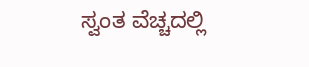ಸ್ವಂತ ವೆಚ್ಚದಲ್ಲಿ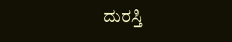ದುರಸ್ತಿ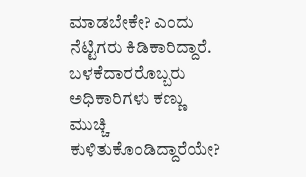ಮಾಡಬೇಕೇ? ಎಂದು ನೆಟ್ಟಿಗರು ಕಿಡಿಕಾರಿದ್ದಾರೆ. ಬಳಕೆದಾರರೊಬ್ಬರು ಅಧಿಕಾರಿಗಳು ಕಣ್ಣು ಮುಚ್ಚಿ ಕುಳಿತುಕೊಂಡಿದ್ದಾರೆಯೇ?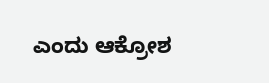ಎಂದು ಆಕ್ರೋಶ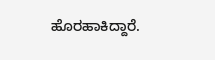ಹೊರಹಾಕಿದ್ದಾರೆ.